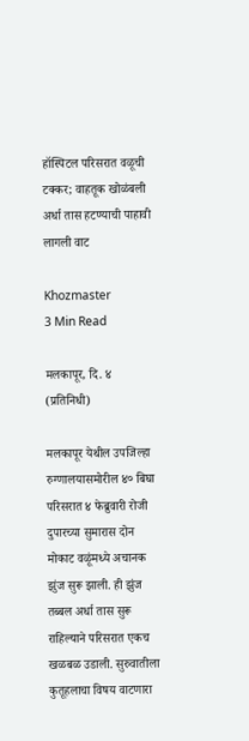हॉस्पिटल परिसरात वळूची टक्कर; वाहतूक खोळंबली अर्धा तास हटण्याची पाहावी लागली वाट

Khozmaster
3 Min Read

मलकापूर, दि. ४ (प्रतिनिधी)

मलकापूर येथील उपजिल्हा रुग्णालयासमोरील ४० बिघा परिसरात ४ फेब्रुवारी रोजी दुपारच्या सुमारास दोन मोकाट वळूंमध्ये अचानक झुंज सुरू झाली. ही झुंज तब्बल अर्धा तास सुरू राहिल्याने परिसरात एकच खळबळ उडाली. सुरुवातीला कुतूहलाचा विषय वाटणारा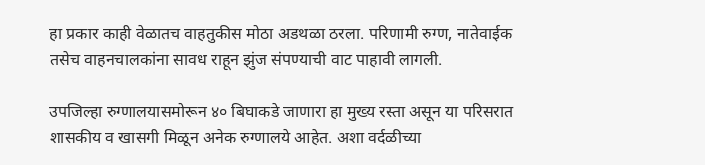हा प्रकार काही वेळातच वाहतुकीस मोठा अडथळा ठरला. परिणामी रुग्ण, नातेवाईक तसेच वाहनचालकांना सावध राहून झुंज संपण्याची वाट पाहावी लागली.

उपजिल्हा रुग्णालयासमोरून ४० बिघाकडे जाणारा हा मुख्य रस्ता असून या परिसरात शासकीय व खासगी मिळून अनेक रुग्णालये आहेत. अशा वर्दळीच्या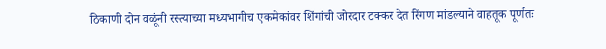ठिकाणी दोन वळूंनी रस्त्याच्या मध्यभागीच एकमेकांवर शिंगांची जोरदार टक्कर देत रिंगण मांडल्याने वाहतूक पूर्णतः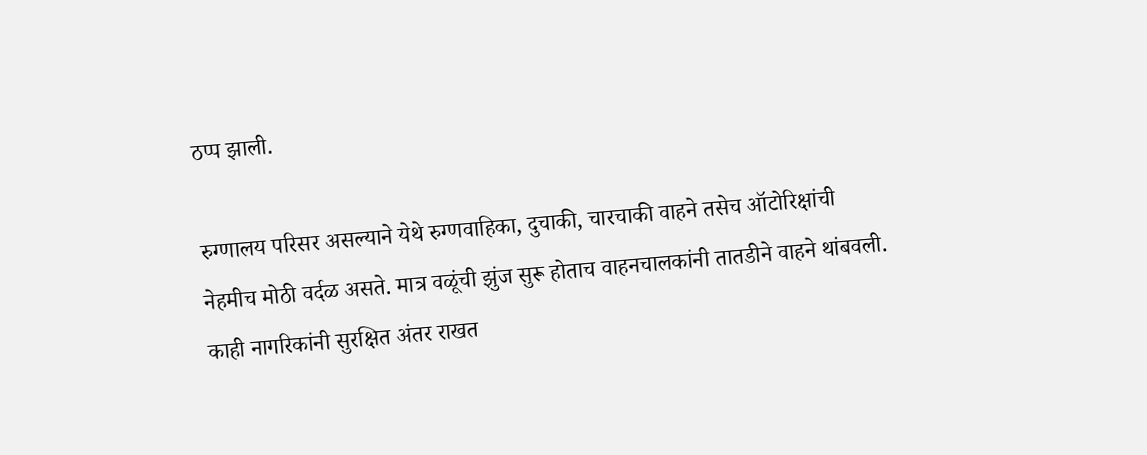ठप्प झाली.

रुग्णालय परिसर असल्याने येथे रुग्णवाहिका, दुचाकी, चारचाकी वाहने तसेच ऑटोरिक्षांची नेहमीच मोठी वर्दळ असते. मात्र वळूंची झुंज सुरू होताच वाहनचालकांनी तातडीने वाहने थांबवली. काही नागरिकांनी सुरक्षित अंतर राखत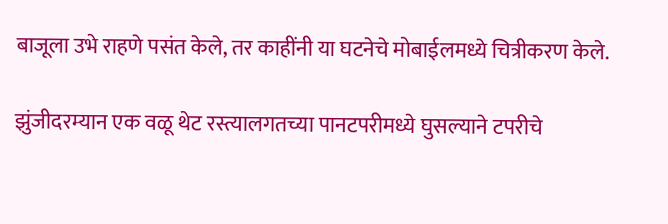बाजूला उभे राहणे पसंत केले, तर काहींनी या घटनेचे मोबाईलमध्ये चित्रीकरण केले.

झुंजीदरम्यान एक वळू थेट रस्त्यालगतच्या पानटपरीमध्ये घुसल्याने टपरीचे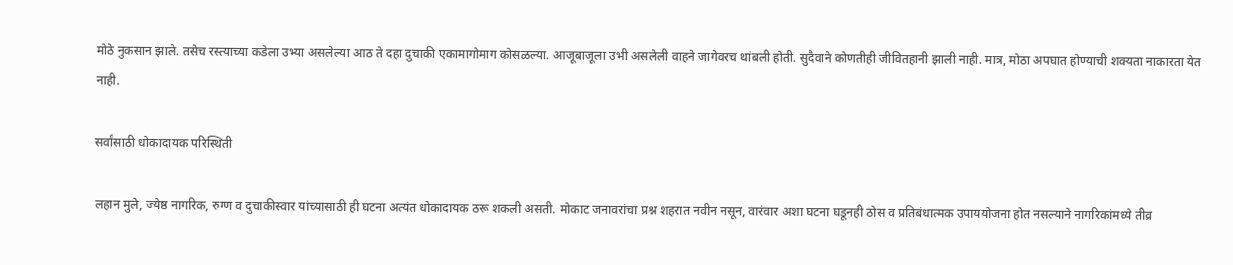मोठे नुकसान झाले. तसेच रस्त्याच्या कडेला उभ्या असलेल्या आठ ते दहा दुचाकी एकामागोमाग कोसळल्या. आजूबाजूला उभी असलेली वाहने जागेवरच थांबली होती. सुदैवाने कोणतीही जीवितहानी झाली नाही. मात्र, मोठा अपघात होण्याची शक्यता नाकारता येत नाही.

सर्वांसाठी धोकादायक परिस्थिती

लहान मुले, ज्येष्ठ नागरिक, रुग्ण व दुचाकीस्वार यांच्यासाठी ही घटना अत्यंत धोकादायक ठरू शकली असती. मोकाट जनावरांचा प्रश्न शहरात नवीन नसून, वारंवार अशा घटना घडूनही ठोस व प्रतिबंधात्मक उपाययोजना होत नसल्याने नागरिकांमध्ये तीव्र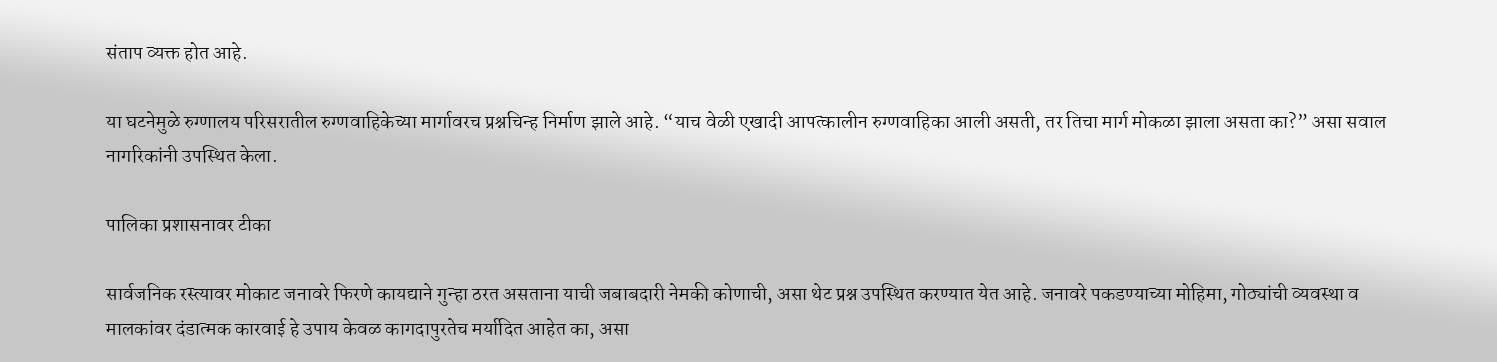संताप व्यक्त होत आहे.

या घटनेमुळे रुग्णालय परिसरातील रुग्णवाहिकेच्या मार्गावरच प्रश्नचिन्ह निर्माण झाले आहे. “याच वेळी एखादी आपत्कालीन रुग्णवाहिका आली असती, तर तिचा मार्ग मोकळा झाला असता का?” असा सवाल नागरिकांनी उपस्थित केला.

पालिका प्रशासनावर टीका

सार्वजनिक रस्त्यावर मोकाट जनावरे फिरणे कायद्याने गुन्हा ठरत असताना याची जबाबदारी नेमकी कोणाची, असा थेट प्रश्न उपस्थित करण्यात येत आहे. जनावरे पकडण्याच्या मोहिमा, गोठ्यांची व्यवस्था व मालकांवर दंडात्मक कारवाई हे उपाय केवळ कागदापुरतेच मर्यादित आहेत का, असा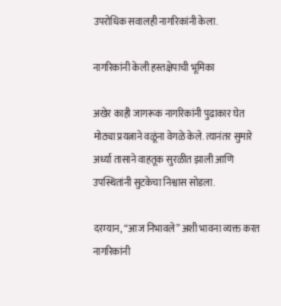उपरोधिक सवालही नागरिकांनी केला.

नागरिकांनी केली हस्तक्षेपाची भूमिका

अखेर काही जागरूक नागरिकांनी पुढाकार घेत मोठ्या प्रयत्नाने वळूंना वेगळे केले. त्यानंतर सुमारे अर्ध्या तासाने वाहतूक सुरळीत झाली आणि उपस्थितांनी सुटकेचा निश्वास सोडला.

दरम्यान, “आज निभावले” अशी भावना व्यक्त करत नागरिकांनी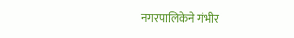नगरपालिकेने गंभीर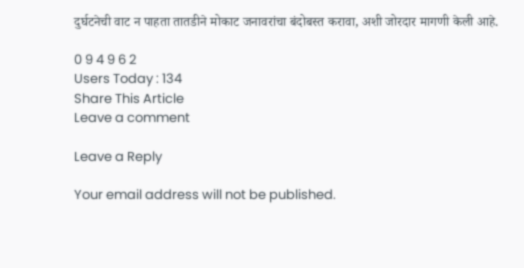दुर्घटनेची वाट न पाहता तातडीने मोकाट जनावरांचा बंदोबस्त करावा, अशी जोरदार मागणी केली आहे.

0 9 4 9 6 2
Users Today : 134
Share This Article
Leave a comment

Leave a Reply

Your email address will not be published.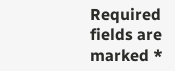Required fields are marked *